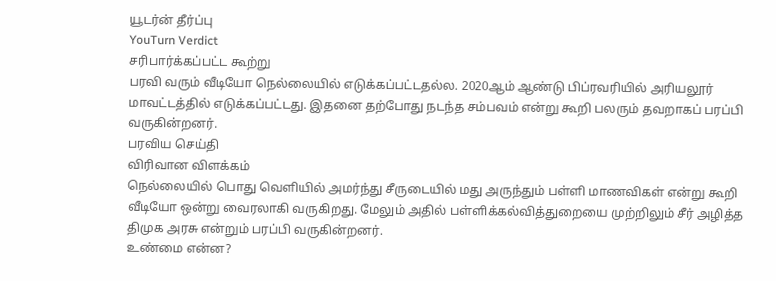யூடர்ன் தீர்ப்பு
YouTurn Verdict
சரிபார்க்கப்பட்ட கூற்று
பரவி வரும் வீடியோ நெல்லையில் எடுக்கப்பட்டதல்ல. 2020ஆம் ஆண்டு பிப்ரவரியில் அரியலூர் மாவட்டத்தில் எடுக்கப்பட்டது. இதனை தற்போது நடந்த சம்பவம் என்று கூறி பலரும் தவறாகப் பரப்பி வருகின்றனர்.
பரவிய செய்தி
விரிவான விளக்கம்
நெல்லையில் பொது வெளியில் அமர்ந்து சீருடையில் மது அருந்தும் பள்ளி மாணவிகள் என்று கூறி வீடியோ ஒன்று வைரலாகி வருகிறது. மேலும் அதில் பள்ளிக்கல்வித்துறையை முற்றிலும் சீர் அழித்த திமுக அரசு என்றும் பரப்பி வருகின்றனர்.
உண்மை என்ன?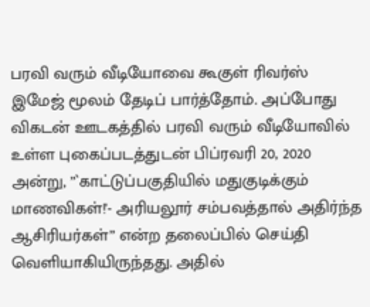பரவி வரும் வீடியோவை கூகுள் ரிவர்ஸ் இமேஜ் மூலம் தேடிப் பார்த்தோம். அப்போது விகடன் ஊடகத்தில் பரவி வரும் வீடியோவில் உள்ள புகைப்படத்துடன் பிப்ரவரி 20, 2020 அன்று, ”`காட்டுப்பகுதியில் மதுகுடிக்கும் மாணவிகள்!'- அரியலூர் சம்பவத்தால் அதிர்ந்த ஆசிரியர்கள்” என்ற தலைப்பில் செய்தி வெளியாகியிருந்தது. அதில்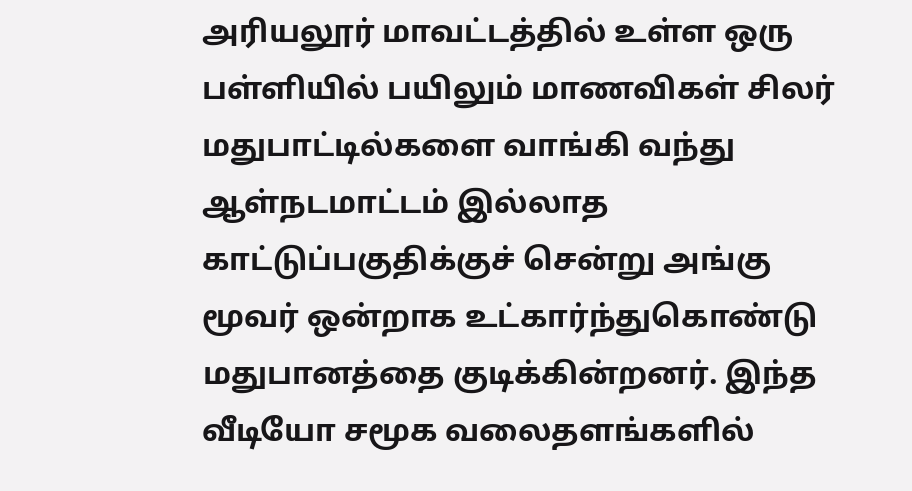அரியலூர் மாவட்டத்தில் உள்ள ஒரு பள்ளியில் பயிலும் மாணவிகள் சிலர் மதுபாட்டில்களை வாங்கி வந்து ஆள்நடமாட்டம் இல்லாத காட்டுப்பகுதிக்குச் சென்று அங்கு மூவர் ஒன்றாக உட்கார்ந்துகொண்டு மதுபானத்தை குடிக்கின்றனர். இந்த வீடியோ சமூக வலைதளங்களில்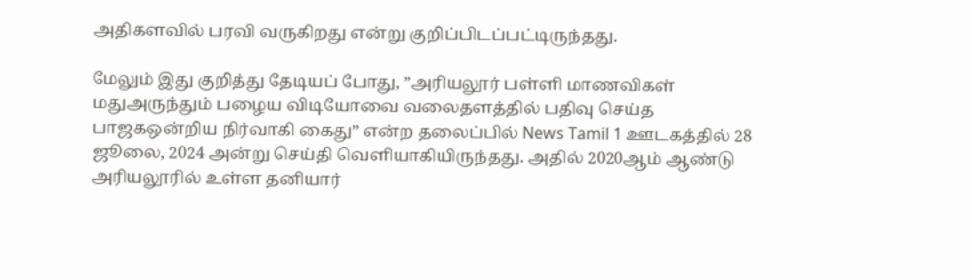அதிகளவில் பரவி வருகிறது என்று குறிப்பிடப்பட்டிருந்தது.

மேலும் இது குறித்து தேடியப் போது, ”அரியலூர் பள்ளி மாணவிகள் மதுஅருந்தும் பழைய விடியோவை வலைதளத்தில் பதிவு செய்த பாஜகஒன்றிய நிர்வாகி கைது” என்ற தலைப்பில் News Tamil 1 ஊடகத்தில் 28 ஜூலை, 2024 அன்று செய்தி வெளியாகியிருந்தது. அதில் 2020ஆம் ஆண்டு அரியலூரில் உள்ள தனியார்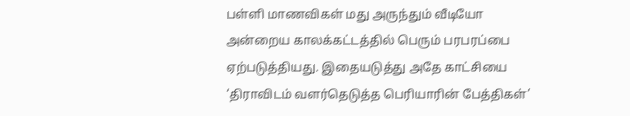பள்ளி மாணவிகள் மது அருந்தும் வீடியோ அன்றைய காலக்கட்டத்தில் பெரும் பரபரப்பை ஏற்படுத்தியது. இதையடுத்து அதே காட்சியை ‘திராவிடம் வளர்தெடுத்த பெரியாரின் பேத்திகள்’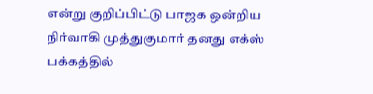என்று குறிப்பிட்டு பாஜக ஒன்றிய நிர்வாகி முத்துகுமார் தனது எக்ஸ் பக்கத்தில்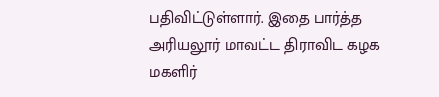பதிவிட்டுள்ளார். இதை பார்த்த அரியலூர் மாவட்ட திராவிட கழக மகளிர்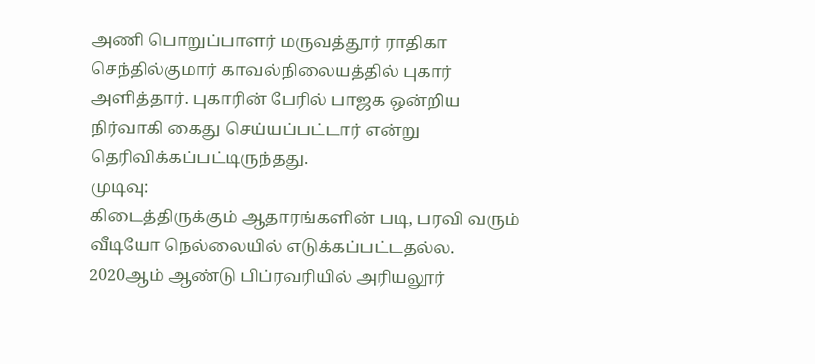அணி பொறுப்பாளர் மருவத்தூர் ராதிகா செந்தில்குமார் காவல்நிலையத்தில் புகார் அளித்தார். புகாரின் பேரில் பாஜக ஒன்றிய நிர்வாகி கைது செய்யப்பட்டார் என்று தெரிவிக்கப்பட்டிருந்தது.
முடிவு:
கிடைத்திருக்கும் ஆதாரங்களின் படி, பரவி வரும் வீடியோ நெல்லையில் எடுக்கப்பட்டதல்ல. 2020ஆம் ஆண்டு பிப்ரவரியில் அரியலூர்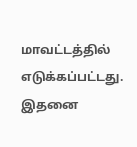மாவட்டத்தில் எடுக்கப்பட்டது. இதனை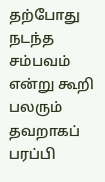தற்போது நடந்த சம்பவம் என்று கூறி பலரும் தவறாகப் பரப்பி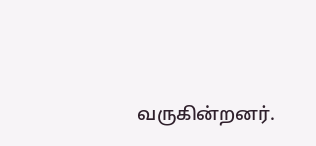வருகின்றனர்.